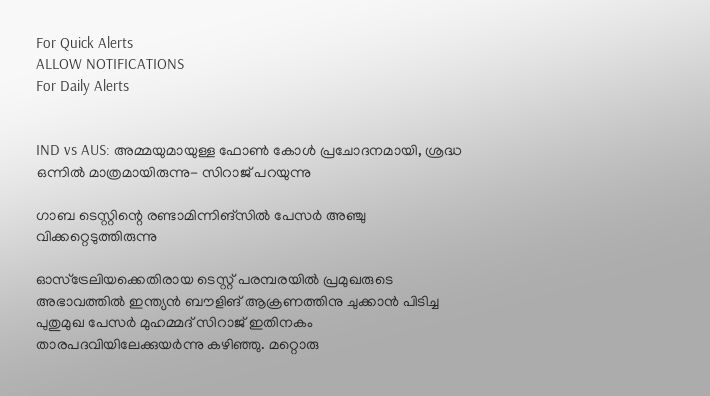For Quick Alerts
ALLOW NOTIFICATIONS
For Daily Alerts


IND vs AUS: അമ്മയുമായുള്ള ഫോണ്‍ കോള്‍ പ്രചോദനമായി, ശ്രദ്ധ ഒന്നില്‍ മാത്രമായിരുന്നു- സിറാജ് പറയുന്നു

ഗാബ ടെസ്റ്റിന്റെ രണ്ടാമിന്നിങ്‌സില്‍ പേസര്‍ അഞ്ചു വിക്കറ്റെടുത്തിരുന്നു

ഓസ്‌ട്രേലിയക്കെതിരായ ടെസ്റ്റ് പരമ്പരയില്‍ പ്രമുഖരുടെ അഭാവത്തില്‍ ഇന്ത്യന്‍ ബൗളിങ് ആക്രണത്തിനു ചുക്കാന്‍ പിടിച്ച പുതുമുഖ പേസര്‍ മുഹമ്മദ് സിറാജ് ഇതിനകം താരപദവിയിലേക്കുയര്‍ന്നു കഴിഞ്ഞു. മറ്റൊരു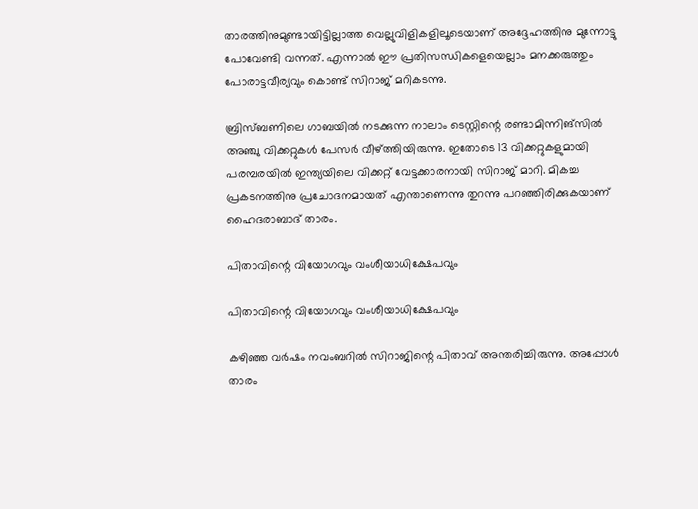താരത്തിനുമുണ്ടായിട്ടില്ലാത്ത വെല്ലുവിളികളിലൂടെയാണ് അദ്ദേഹത്തിനു മുന്നോട്ടു പോവേണ്ടി വന്നത്. എന്നാല്‍ ഈ പ്രതിസന്ധികളെയെല്ലാം മനക്കരുത്തും പോരാട്ടവീര്യവും കൊണ്ട് സിറാജ് മറികടന്നു.

ബ്രിസ്ബണിലെ ഗാബയില്‍ നടക്കുന്ന നാലാം ടെസ്റ്റിന്റെ രണ്ടാമിന്നിങ്‌സില്‍ അഞ്ചു വിക്കറ്റുകള്‍ പേസര്‍ വീഴ്ത്തിയിരുന്നു. ഇതോടെ 13 വിക്കറ്റുകളുമായി പരമ്പരയില്‍ ഇന്ത്യയിലെ വിക്കറ്റ് വേട്ടക്കാരനായി സിറാജ് മാറി. മികച്ച പ്രകടനത്തിനു പ്രചോദനമായത് എന്താണെന്നു തുറന്നു പറഞ്ഞിരിക്കുകയാണ് ഹൈദരാബാദ് താരം.

പിതാവിന്റെ വിയോഗവും വംശീയാധിക്ഷേപവും

പിതാവിന്റെ വിയോഗവും വംശീയാധിക്ഷേപവും

കഴിഞ്ഞ വര്‍ഷം നവംബറില്‍ സിറാജിന്റെ പിതാവ് അന്തരിച്ചിരുന്നു. അപ്പോള്‍ താരം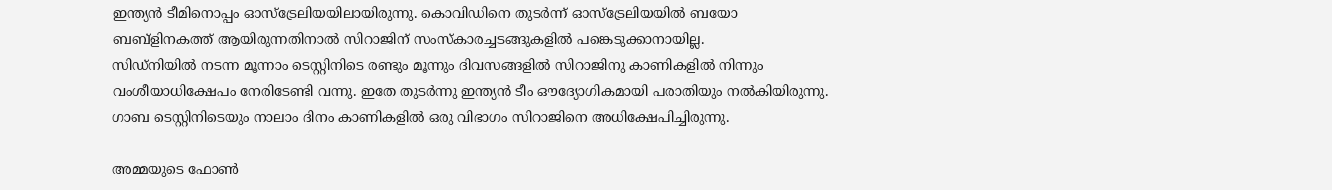ഇന്ത്യന്‍ ടീമിനൊപ്പം ഓസ്‌ട്രേലിയയിലായിരുന്നു. കൊവിഡിനെ തുടര്‍ന്ന് ഓസ്‌ട്രേലിയയില്‍ ബയോ ബബ്‌ളിനകത്ത് ആയിരുന്നതിനാല്‍ സിറാജിന് സംസ്‌കാരച്ചടങ്ങുകളില്‍ പങ്കെടുക്കാനായില്ല.
സിഡ്‌നിയില്‍ നടന്ന മൂന്നാം ടെസ്റ്റിനിടെ രണ്ടും മൂന്നും ദിവസങ്ങളില്‍ സിറാജിനു കാണികളില്‍ നിന്നും വംശീയാധിക്ഷേപം നേരിടേണ്ടി വന്നു. ഇതേ തുടര്‍ന്നു ഇന്ത്യന്‍ ടീം ഔദ്യോഗികമായി പരാതിയും നല്‍കിയിരുന്നു. ഗാബ ടെസ്റ്റിനിടെയും നാലാം ദിനം കാണികളില്‍ ഒരു വിഭാഗം സിറാജിനെ അധിക്ഷേപിച്ചിരുന്നു.

അമ്മയുടെ ഫോണ്‍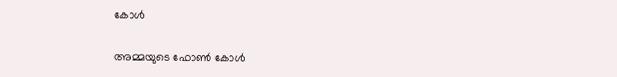കോള്‍

അമ്മയുടെ ഫോണ്‍ കോള്‍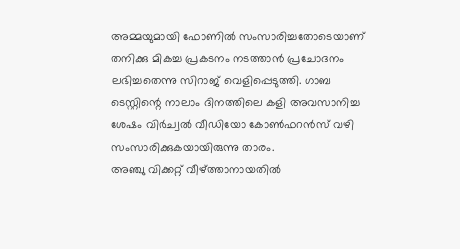അമ്മയുമായി ഫോണില്‍ സംസാരിച്ചതോടെയാണ് തനിക്കു മികച്ച പ്രകടനം നടത്താന്‍ പ്രചോദനം ലഭിച്ചതെന്നു സിറാജ് വെളിപ്പെടുത്തി. ഗാബ ടെസ്റ്റിന്റെ നാലാം ദിനത്തിലെ കളി അവസാനിച്ച ശേഷം വിര്‍ച്വല്‍ വീഡിയോ കോണ്‍ഫറന്‍സ് വഴി സംസാരിക്കുകയായിരുന്നു താരം.
അഞ്ചു വിക്കറ്റ് വീഴ്ത്താനായതില്‍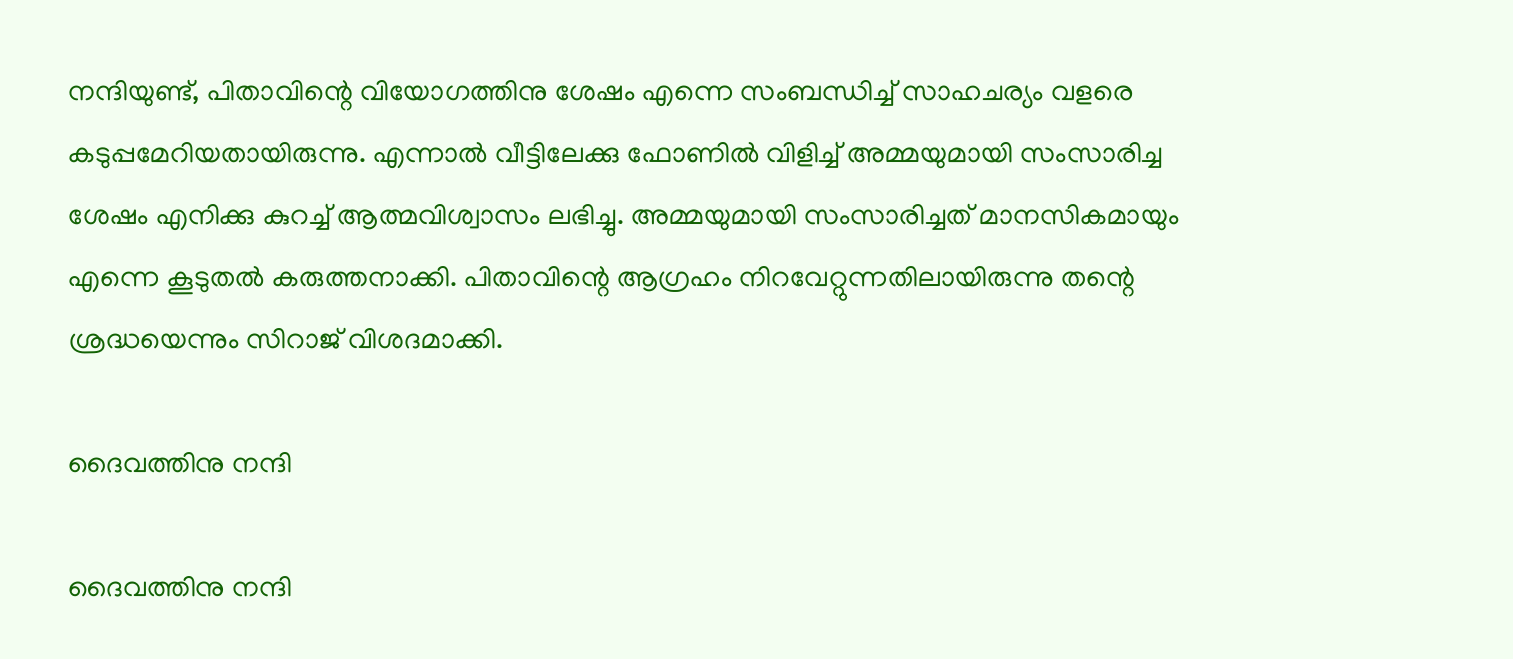നന്ദിയുണ്ട്, പിതാവിന്റെ വിയോഗത്തിനു ശേഷം എന്നെ സംബന്ധിച്ച് സാഹചര്യം വളരെ കടുപ്പമേറിയതായിരുന്നു. എന്നാല്‍ വീട്ടിലേക്കു ഫോണില്‍ വിളിച്ച് അമ്മയുമായി സംസാരിച്ച ശേഷം എനിക്കു കുറച്ച് ആത്മവിശ്വാസം ലഭിച്ചു. അമ്മയുമായി സംസാരിച്ചത് മാനസികമായും എന്നെ കൂടുതല്‍ കരുത്തനാക്കി. പിതാവിന്റെ ആഗ്രഹം നിറവേറ്റുന്നതിലായിരുന്നു തന്റെ ശ്രദ്ധയെന്നും സിറാജ് വിശദമാക്കി.

ദൈവത്തിനു നന്ദി

ദൈവത്തിനു നന്ദി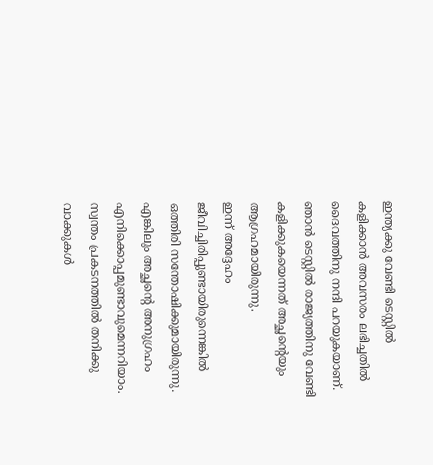ഇന്ത്യക്കു വേണ്ടി ടെസ്റ്റില്‍ കളിക്കാന്‍ അവസരം ലഭിച്ചതില്‍ ദൈവത്തിനു നന്ദി പറയുകയാണ്. ഞാന്‍ ടെസ്റ്റില്‍ രാജ്യത്തിനു വേണ്ടി കളിക്കുകയെന്നത് അച്ഛന്റെയും ആഗ്രഹമായിരുന്നു.
ഇന്ന് അദ്ദേഹം ജീവിച്ചിരിപ്പുണ്ടായിരുന്നെങ്കില്‍ ഒത്തിരി സന്തോഷിക്കുമായിരുന്നു. എങ്കിലും അച്ഛന്റെ അനുഗ്രഹം എനിക്കൊപ്പമുണ്ടാവുമെന്നറിയാം. സ്വന്തം പ്രകടനത്തില്‍ തനിക്കു വാക്കുകള്‍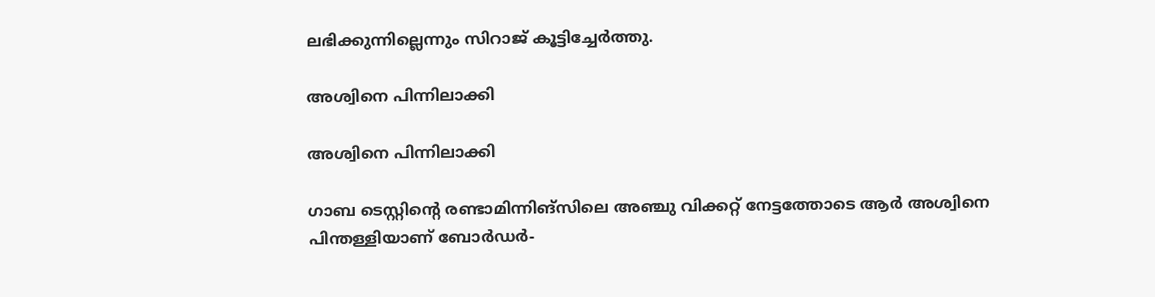ലഭിക്കുന്നില്ലെന്നും സിറാജ് കൂട്ടിച്ചേര്‍ത്തു.

അശ്വിനെ പിന്നിലാക്കി

അശ്വിനെ പിന്നിലാക്കി

ഗാബ ടെസ്റ്റിന്റെ രണ്ടാമിന്നിങ്‌സിലെ അഞ്ചു വിക്കറ്റ് നേട്ടത്തോടെ ആര്‍ അശ്വിനെ പിന്തള്ളിയാണ് ബോര്‍ഡര്‍-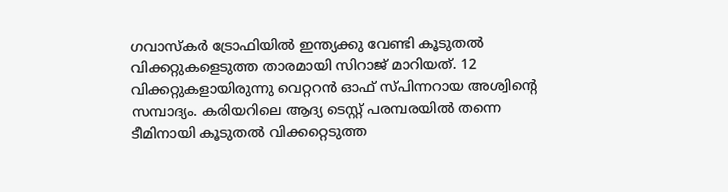ഗവാസ്‌കര്‍ ട്രോഫിയില്‍ ഇന്ത്യക്കു വേണ്ടി കൂടുതല്‍ വിക്കറ്റുകളെടുത്ത താരമായി സിറാജ് മാറിയത്. 12 വിക്കറ്റുകളായിരുന്നു വെറ്ററന്‍ ഓഫ് സ്പിന്നറായ അശ്വിന്റെ സമ്പാദ്യം. കരിയറിലെ ആദ്യ ടെസ്റ്റ് പരമ്പരയില്‍ തന്നെ ടീമിനായി കൂടുതല്‍ വിക്കറ്റെടുത്ത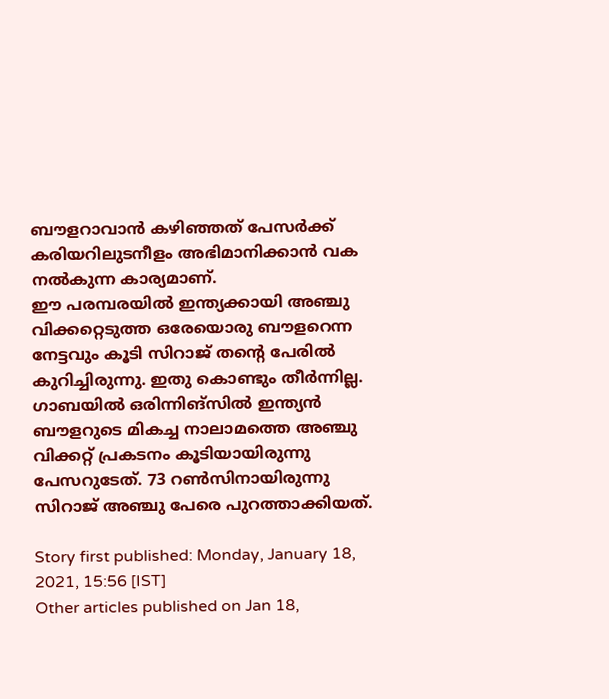ബൗളറാവാന്‍ കഴിഞ്ഞത് പേസര്‍ക്ക് കരിയറിലുടനീളം അഭിമാനിക്കാന്‍ വക നല്‍കുന്ന കാര്യമാണ്.
ഈ പരമ്പരയില്‍ ഇന്ത്യക്കായി അഞ്ചു വിക്കറ്റെടുത്ത ഒരേയൊരു ബൗളറെന്ന നേട്ടവും കൂടി സിറാജ് തന്റെ പേരില്‍ കുറിച്ചിരുന്നു. ഇതു കൊണ്ടും തീര്‍ന്നില്ല. ഗാബയില്‍ ഒരിന്നിങ്‌സില്‍ ഇന്ത്യന്‍ ബൗളറുടെ മികച്ച നാലാമത്തെ അഞ്ചു വിക്കറ്റ് പ്രകടനം കൂടിയായിരുന്നു പേസറുടേത്. 73 റണ്‍സിനായിരുന്നു സിറാജ് അഞ്ചു പേരെ പുറത്താക്കിയത്.

Story first published: Monday, January 18, 2021, 15:56 [IST]
Other articles published on Jan 18,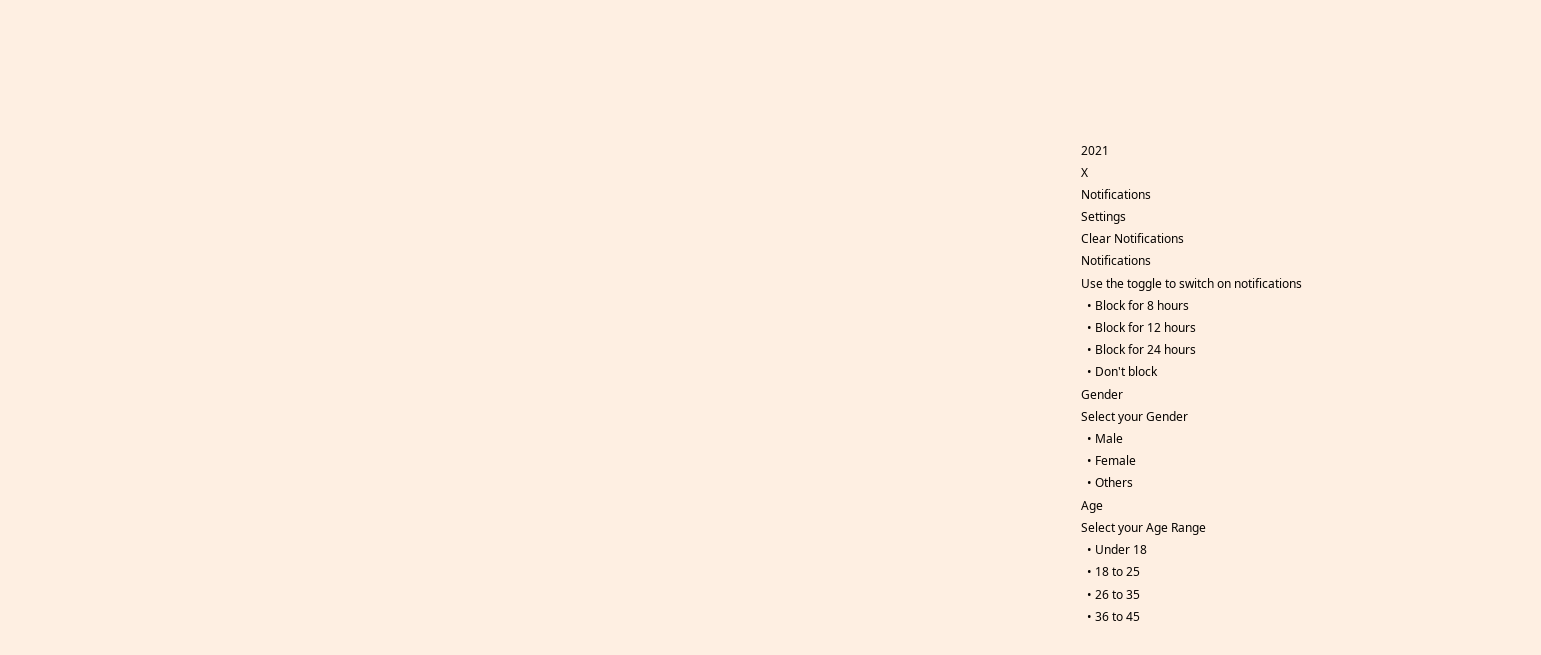2021
X
Notifications
Settings
Clear Notifications
Notifications
Use the toggle to switch on notifications
  • Block for 8 hours
  • Block for 12 hours
  • Block for 24 hours
  • Don't block
Gender
Select your Gender
  • Male
  • Female
  • Others
Age
Select your Age Range
  • Under 18
  • 18 to 25
  • 26 to 35
  • 36 to 45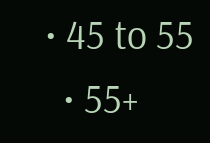• 45 to 55
  • 55+